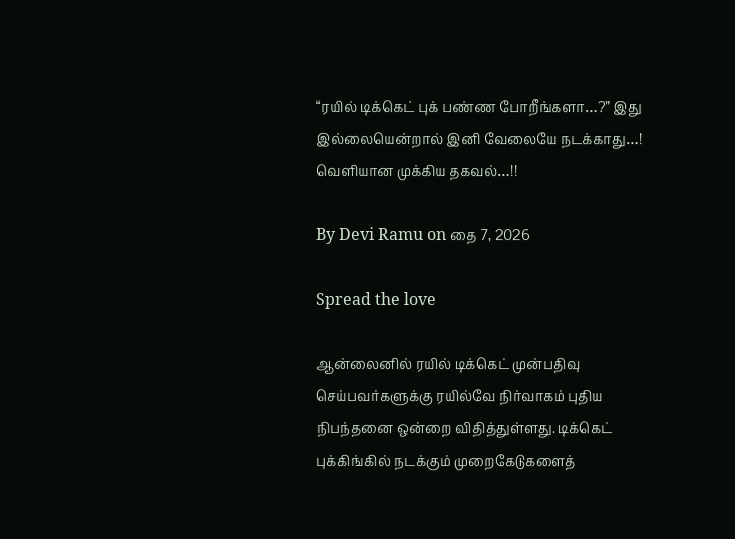“ரயில் டிக்கெட் புக் பண்ண போறீங்களா…?” இது இல்லையென்றால் இனி வேலையே நடக்காது…! வெளியான முக்கிய தகவல்…!!

By Devi Ramu on தை 7, 2026

Spread the love

ஆன்லைனில் ரயில் டிக்கெட் முன்பதிவு செய்பவர்களுக்கு ரயில்வே நிர்வாகம் புதிய நிபந்தனை ஒன்றை விதித்துள்ளது. டிக்கெட் புக்கிங்கில் நடக்கும் முறைகேடுகளைத்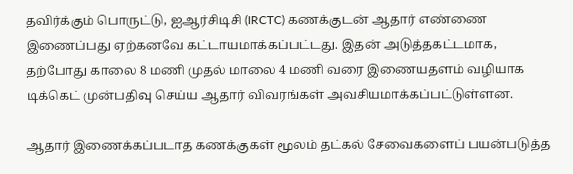தவிர்க்கும் பொருட்டு, ஐஆர்சிடிசி (IRCTC) கணக்குடன் ஆதார் எண்ணை இணைப்பது ஏற்கனவே கட்டாயமாக்கப்பட்டது. இதன் அடுத்தகட்டமாக, தற்போது காலை 8 மணி முதல் மாலை 4 மணி வரை இணையதளம் வழியாக டிக்கெட் முன்பதிவு செய்ய ஆதார் விவரங்கள் அவசியமாக்கப்பட்டுள்ளன.

ஆதார் இணைக்கப்படாத கணக்குகள் மூலம் தட்கல் சேவைகளைப் பயன்படுத்த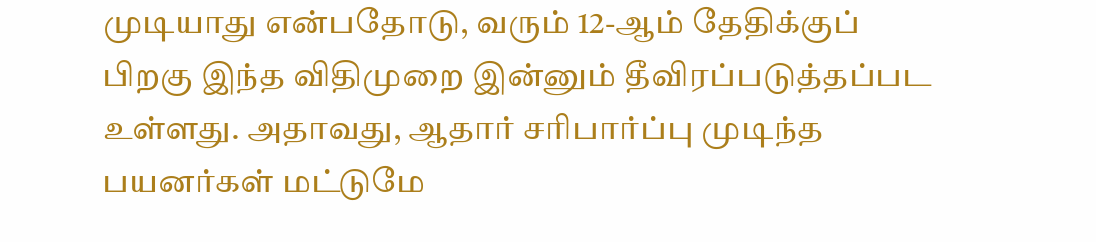முடியாது என்பதோடு, வரும் 12-ஆம் தேதிக்குப் பிறகு இந்த விதிமுறை இன்னும் தீவிரப்படுத்தப்பட உள்ளது. அதாவது, ஆதார் சரிபார்ப்பு முடிந்த பயனர்கள் மட்டுமே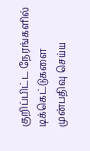குறிப்பிட்ட நேரங்களில் டிக்கெட்டுகளை முன்பதிவு செய்ய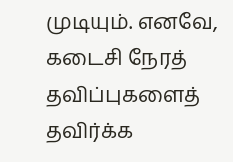முடியும். எனவே, கடைசி நேரத் தவிப்புகளைத் தவிர்க்க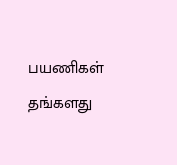பயணிகள் தங்களது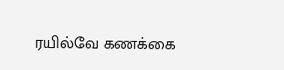ரயில்வே கணக்கை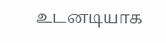உடனடியாக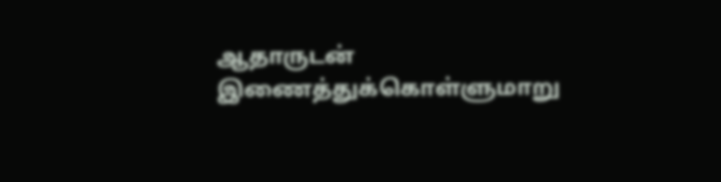ஆதாருடன் இணைத்துக்கொள்ளுமாறு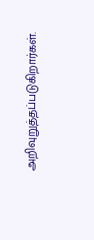அறிவுறுத்தப்படுகிறார்கள்.